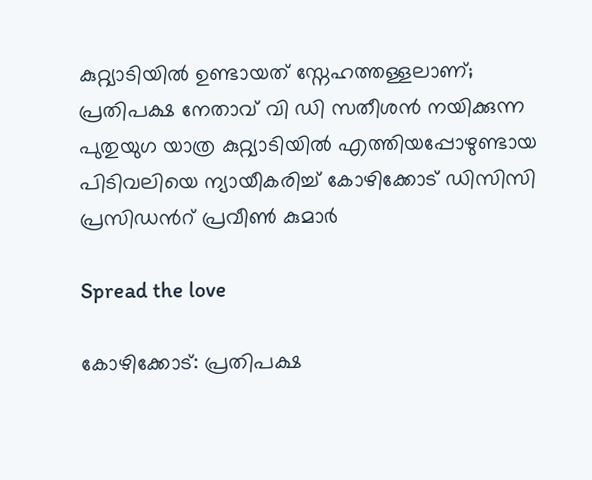കുറ്റ്യാടിയില്‍ ഉണ്ടായത് സ്നേഹത്തള്ളലാണ്; പ്രതിപക്ഷ നേതാവ് വി ഡി സതീശൻ നയിക്കുന്ന പുതുയുഗ യാത്ര കുറ്റ്യാടിയില്‍ എത്തിയപ്പോഴുണ്ടായ പിടിവലിയെ ന്യായീകരിച്ച്‌ കോഴിക്കോട് ഡിസിസി പ്രസിഡന്‍റ് പ്രവീണ്‍ കുമാർ

Spread the love

കോഴിക്കോട്‌: പ്രതിപക്ഷ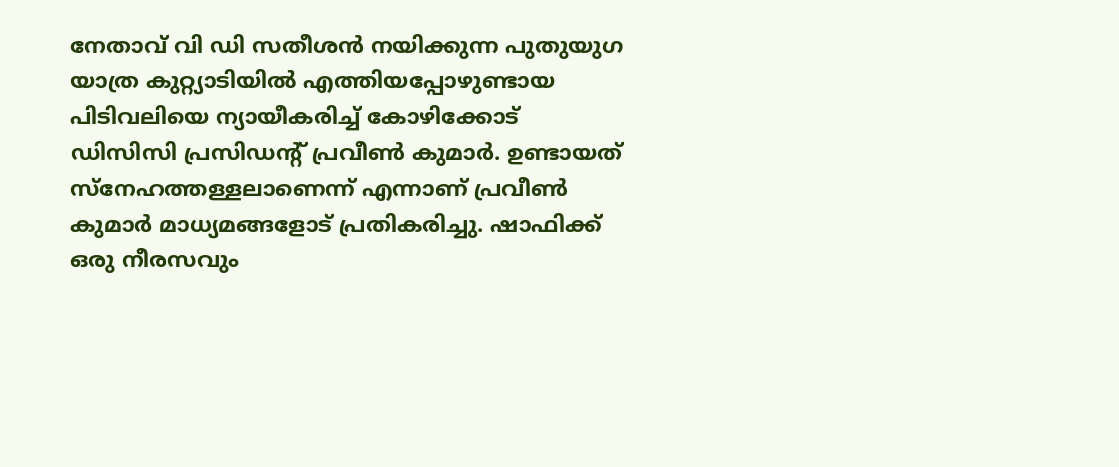നേതാവ് വി ഡി സതീശൻ നയിക്കുന്ന പുതുയുഗ യാത്ര കുറ്റ്യാടിയില്‍ എത്തിയപ്പോഴുണ്ടായ പിടിവലിയെ ന്യായീകരിച്ച്‌ കോഴിക്കോട് ഡിസിസി പ്രസിഡന്‍റ് പ്രവീണ്‍ കുമാർ. ഉണ്ടായത് സ്നേഹത്തള്ളലാണെന്ന് എന്നാണ് പ്രവീണ്‍ കുമാർ മാധ്യമങ്ങളോട് പ്രതികരിച്ചു. ഷാഫിക്ക് ഒരു നീരസവും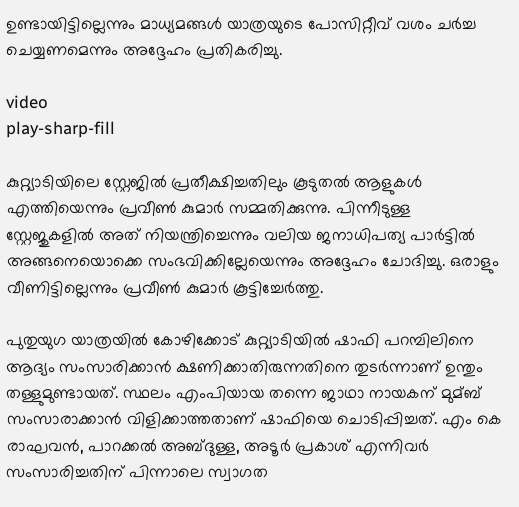ഉണ്ടായിട്ടില്ലെന്നും മാധ്യമങ്ങള്‍ യാത്രയുടെ പോസിറ്റീവ് വശം ചർച്ച ചെയ്യണമെന്നും അദ്ദേഹം പ്രതികരിച്ചു.

video
play-sharp-fill

കുറ്റ്യാടിയിലെ സ്റ്റേജില്‍ പ്രതീക്ഷിച്ചതിലും കൂടുതല്‍ ആളുകള്‍ എത്തിയെന്നും പ്രവീണ്‍ കുമാർ സമ്മതിക്കുന്നു. പിന്നീടുള്ള സ്റ്റേജുകളില്‍ അത് നിയന്ത്രിച്ചെന്നും വലിയ ജനാധിപത്യ പാർട്ടില്‍ അങ്ങനെയൊക്കെ സംഭവിക്കില്ലേയെന്നും അദ്ദേഹം ചോദിച്ചു. ഒരാളും വീണിട്ടില്ലെന്നും പ്രവീണ്‍ കുമാർ കൂട്ടിച്ചേർത്തു.

പുതുയുഗ യാത്രയില്‍ കോഴിക്കോട് കുറ്റ്യാടിയില്‍ ഷാഫി പറമ്പിലിനെ ആദ്യം സംസാരിക്കാൻ ക്ഷണിക്കാതിരുന്നതിനെ തുടർന്നാണ് ഉന്തും തള്ളുമുണ്ടായത്. സ്ഥലം എംപിയായ തന്നെ ജാഥാ നായകന് മുമ്ബ് സംസാരാക്കാൻ വിളിക്കാത്തതാണ് ഷാഫിയെ ചൊടിപ്പിച്ചത്. എം കെ രാഘവൻ, പാറക്കല്‍ അബ്ദുള്ള, അടൂർ പ്രകാശ് എന്നിവർ സംസാരിച്ചതിന് പിന്നാലെ സ്വാഗത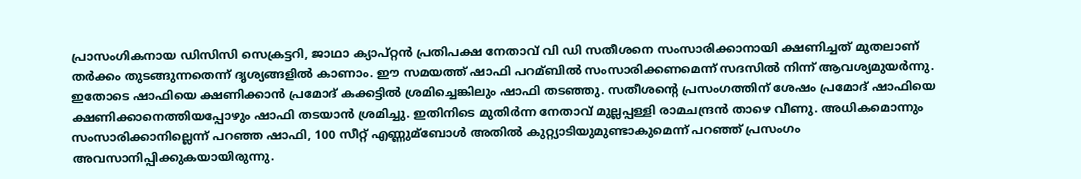പ്രാസംഗികനായ ഡിസിസി സെക്രട്ടറി, ജാഥാ ക്യാപ്റ്റൻ പ്രതിപക്ഷ നേതാവ് വി ഡി സതീശനെ സംസാരിക്കാനായി ക്ഷണിച്ചത് മുതലാണ് തർക്കം തുടങ്ങുന്നതെന്ന് ദൃശ്യങ്ങളില്‍ കാണാം. ഈ സമയത്ത് ഷാഫി പറമ്ബില്‍ സംസാരിക്കണമെന്ന് സദസില്‍ നിന്ന് ആവശ്യമുയർന്നു. ഇതോടെ ഷാഫിയെ ക്ഷണിക്കാൻ പ്രമോദ് കക്കട്ടില്‍ ശ്രമിച്ചെങ്കിലും ഷാഫി തടഞ്ഞു. സതീശന്റെ പ്രസംഗത്തിന് ശേഷം പ്രമോദ് ഷാഫിയെ ക്ഷണിക്കാനെത്തിയപ്പോഴും ഷാഫി തടയാൻ ശ്രമിച്ചു. ഇതിനിടെ മുതിർന്ന നേതാവ് മുല്ലപ്പള്ളി രാമചന്ദ്രൻ താഴെ വീണു. അധികമൊന്നും സംസാരിക്കാനില്ലെന്ന് പറഞ്ഞ ഷാഫി, 100 സീറ്റ് എണ്ണുമ്ബോള്‍ അതില്‍ കുറ്റ്യാടിയുമുണ്ടാകുമെന്ന് പറഞ്ഞ് പ്രസംഗം അവസാനിപ്പിക്കുകയായിരുന്നു.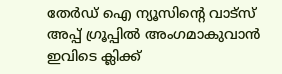തേർഡ് ഐ ന്യൂസിന്റെ വാട്സ് അപ്പ് ഗ്രൂപ്പിൽ അംഗമാകുവാൻ ഇവിടെ ക്ലിക്ക്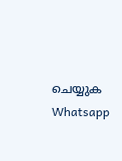ചെയ്യുക
Whatsapp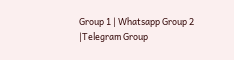Group 1 | Whatsapp Group 2 |Telegram Group